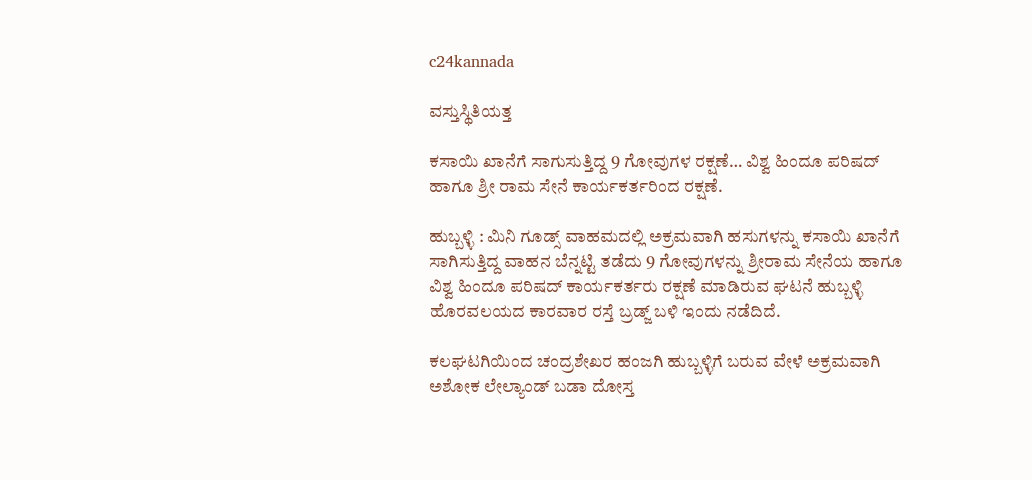c24kannada

ವಸ್ತುಸ್ಥಿತಿಯತ್ತ

ಕಸಾಯಿ ಖಾನೆಗೆ ಸಾಗುಸುತ್ತಿದ್ದ 9 ಗೋವುಗಳ ರಕ್ಷಣೆ… ವಿಶ್ವ ಹಿಂದೂ ಪರಿಷದ್ ಹಾಗೂ ಶ್ರೀ ರಾಮ ಸೇನೆ ಕಾರ್ಯಕರ್ತರಿಂದ ರಕ್ಷಣೆ.

ಹುಬ್ಬಳ್ಳಿ : ಮಿನಿ ಗೂಡ್ಸ್ ವಾಹಮದಲ್ಲಿ ಅಕ್ರಮವಾಗಿ ಹಸುಗಳನ್ನು ಕಸಾಯಿ ಖಾನೆಗೆ ಸಾಗಿಸುತ್ತಿದ್ದ ವಾಹನ ಬೆನ್ನಟ್ಟಿ ತಡೆದು 9 ಗೋವುಗಳನ್ನು ಶ್ರೀರಾಮ‌ ಸೇನೆಯ ಹಾಗೂ ವಿಶ್ವ ಹಿಂದೂ ಪರಿಷದ್ ಕಾರ್ಯಕರ್ತರು ರಕ್ಷಣೆ ಮಾಡಿರುವ ಘಟನೆ ಹುಬ್ಬಳ್ಳಿ ಹೊರವಲಯದ ಕಾರವಾರ ರಸ್ತೆ ಬ್ರಡ್ಜ್ ಬಳಿ ಇಂದು ನಡೆದಿದೆ.

ಕಲಘಟಗಿಯಿಂದ ಚಂದ್ರಶೇಖರ ಹಂಜಗಿ ಹುಬ್ಬಳ್ಳಿಗೆ ಬರುವ ವೇಳೆ ಅಕ್ರಮವಾಗಿ ಅಶೋಕ ಲೇಲ್ಯಾಂಡ್ ಬಡಾ ದೋಸ್ತ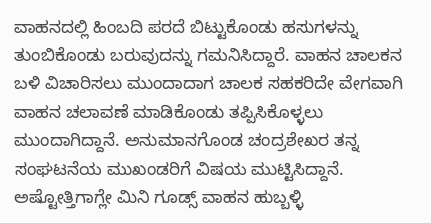ವಾಹನದಲ್ಲಿ ಹಿಂಬದಿ ಪರದೆ ಬಿಟ್ಟುಕೊಂಡು ಹಸುಗಳನ್ನು ತುಂಬಿಕೊಂಡು ಬರುವುದನ್ನು ಗಮನಿಸಿದ್ದಾರೆ. ವಾಹನ ಚಾಲಕನ ಬಳಿ ವಿಚಾರಿಸಲು ಮುಂದಾದಾಗ ಚಾಲಕ ಸಹಕರಿದೇ ವೇಗವಾಗಿ ವಾಹನ ಚಲಾವಣೆ ಮಾಡಿಕೊಂಡು ತಪ್ಪಿಸಿಕೊಳ್ಳಲು ಮುಂದಾಗಿದ್ದಾನೆ. ಅನುಮಾನಗೊಂಡ ಚಂದ್ರಶೇಖರ ತನ್ನ ಸಂಘಟನೆಯ ಮುಖಂಡರಿಗೆ ವಿಷಯ ಮುಟ್ಟಿಸಿದ್ದಾನೆ. ಅಷ್ಟೋತ್ತಿಗಾಗ್ಲೇ ಮಿನಿ ಗೂಡ್ಸ್ ವಾಹನ ಹುಬ್ಬಳ್ಳಿ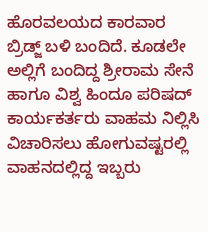ಹೊರವಲಯದ ಕಾರವಾರ ಬ್ರಿಡ್ಜ್ ಬಳಿ ಬಂದಿದೆ. ಕೂಡಲೇ ಅಲ್ಲಿಗೆ ಬಂದಿದ್ದ ಶ್ರೀರಾಮ‌ ಸೇನೆ ಹಾಗೂ ವಿಶ್ವ ಹಿಂದೂ ಪರಿಷದ್ ಕಾರ್ಯಕರ್ತರು ವಾಹಮ ನಿಲ್ಲಿಸಿ ವಿಚಾರಿಸಲು ಹೋಗುವಷ್ಟರಲ್ಲಿ ವಾಹನದಲ್ಲಿದ್ದ ಇಬ್ಬರು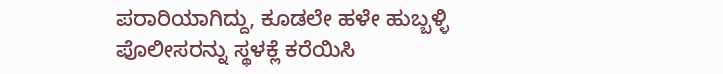ಪರಾರಿಯಾಗಿದ್ದು, ಕೂಡಲೇ ಹಳೇ ಹುಬ್ಬಳ್ಳಿ ಪೊಲೀಸರನ್ನು ಸ್ಥಳಕ್ಲೆ ಕರೆಯಿಸಿ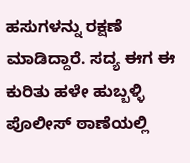ಹಸುಗಳನ್ನು ರಕ್ಷಣೆ ಮಾಡಿದ್ದಾರೆ. ಸದ್ಯ ಈಗ ಈ ಕುರಿತು ಹಳೇ ಹುಬ್ಬಳ್ಳಿ ಪೊಲೀಸ್ ಠಾಣೆಯಲ್ಲಿ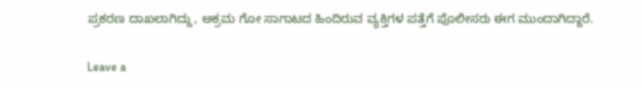ಪ್ರಕರಣ ದಾಖಲಾಗಿದ್ದು, ಅಕ್ರಮ ಗೋ ಸಾಗಾಟದ ಹಿಂದಿರುವ ವ್ಯಕ್ತಿಗಳ ಪತ್ತೆಗೆ ಪೊಲೀಸರು ಈಗ ಮುಂದಾಗಿದ್ದಾರೆ.

Leave a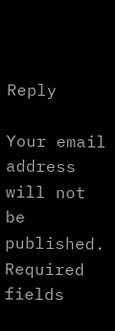Reply

Your email address will not be published. Required fields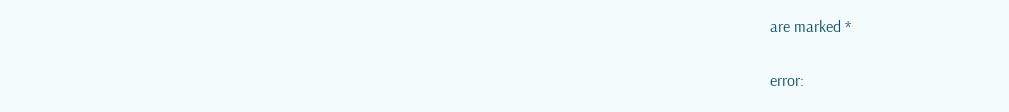are marked *

error: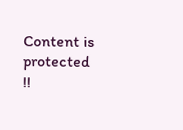Content is protected !!